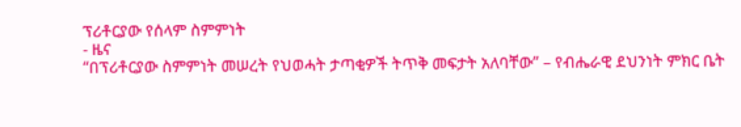ፕሪቶርያው የሰላም ስምምነት
- ዜና
“በፕሪቶርያው ስምምነት መሠረት የህወሓት ታጣቂዎች ትጥቅ መፍታት አለባቸው” – የብሔራዊ ደህንነት ምክር ቤት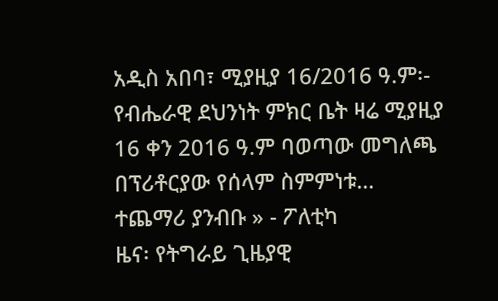አዲስ አበባ፣ ሚያዚያ 16/2016 ዓ.ም፡- የብሔራዊ ደህንነት ምክር ቤት ዛሬ ሚያዚያ 16 ቀን 2016 ዓ.ም ባወጣው መግለጫ በፕሪቶርያው የሰላም ስምምነቱ…
ተጨማሪ ያንብቡ » - ፖለቲካ
ዜና፡ የትግራይ ጊዜያዊ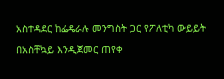አስተዳደር ከፌዴራሉ መንግስት ጋር የፖለቲካ ውይይት በአስቸኳይ እንዲጀመር ጠየቀ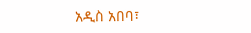አዲስ አበባ፣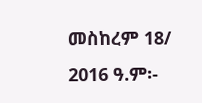መስከረም 18/ 2016 ዓ.ም፡-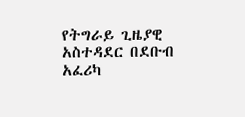የትግራይ ጊዜያዊ አስተዳደር በደቡብ አፈሪካ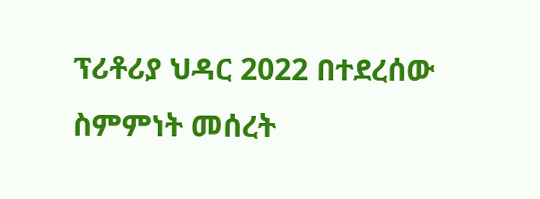ፕሪቶሪያ ህዳር 2022 በተደረሰው ስምምነት መሰረት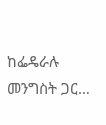ከፌዴራሉ መንግስት ጋር…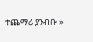ተጨማሪ ያንብቡ »